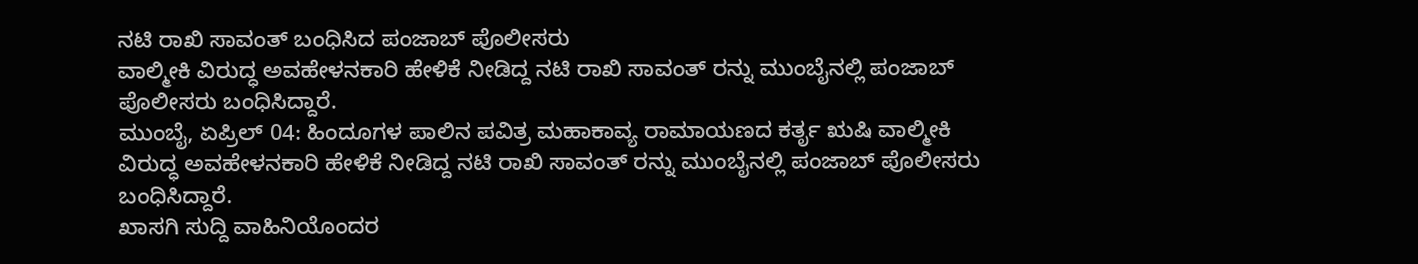ನಟಿ ರಾಖಿ ಸಾವಂತ್ ಬಂಧಿಸಿದ ಪಂಜಾಬ್ ಪೊಲೀಸರು
ವಾಲ್ಮೀಕಿ ವಿರುದ್ಧ ಅವಹೇಳನಕಾರಿ ಹೇಳಿಕೆ ನೀಡಿದ್ದ ನಟಿ ರಾಖಿ ಸಾವಂತ್ ರನ್ನು ಮುಂಬೈನಲ್ಲಿ ಪಂಜಾಬ್ ಪೊಲೀಸರು ಬಂಧಿಸಿದ್ದಾರೆ.
ಮುಂಬೈ, ಏಪ್ರಿಲ್ 04: ಹಿಂದೂಗಳ ಪಾಲಿನ ಪವಿತ್ರ ಮಹಾಕಾವ್ಯ ರಾಮಾಯಣದ ಕರ್ತೃ ಋಷಿ ವಾಲ್ಮೀಕಿ ವಿರುದ್ಧ ಅವಹೇಳನಕಾರಿ ಹೇಳಿಕೆ ನೀಡಿದ್ದ ನಟಿ ರಾಖಿ ಸಾವಂತ್ ರನ್ನು ಮುಂಬೈನಲ್ಲಿ ಪಂಜಾಬ್ ಪೊಲೀಸರು ಬಂಧಿಸಿದ್ದಾರೆ.
ಖಾಸಗಿ ಸುದ್ದಿ ವಾಹಿನಿಯೊಂದರ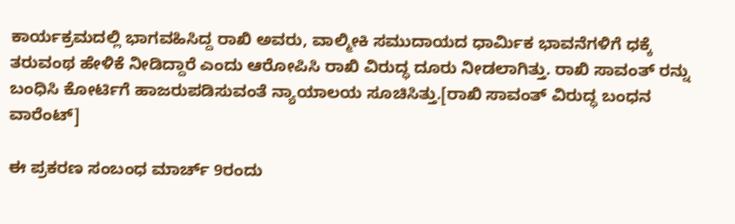ಕಾರ್ಯಕ್ರಮದಲ್ಲಿ ಭಾಗವಹಿಸಿದ್ದ ರಾಖಿ ಅವರು, ವಾಲ್ಮೀಕಿ ಸಮುದಾಯದ ಧಾರ್ಮಿಕ ಭಾವನೆಗಳಿಗೆ ಧಕ್ಕೆ ತರುವಂಥ ಹೇಳಿಕೆ ನೀಡಿದ್ದಾರೆ ಎಂದು ಆರೋಪಿಸಿ ರಾಖಿ ವಿರುದ್ಧ ದೂರು ನೀಡಲಾಗಿತ್ತು. ರಾಖಿ ಸಾವಂತ್ ರನ್ನು ಬಂಧಿಸಿ ಕೋರ್ಟಿಗೆ ಹಾಜರುಪಡಿಸುವಂತೆ ನ್ಯಾಯಾಲಯ ಸೂಚಿಸಿತ್ತು.[ರಾಖಿ ಸಾವಂತ್ ವಿರುದ್ಧ ಬಂಧನ ವಾರೆಂಟ್]

ಈ ಪ್ರಕರಣ ಸಂಬಂಧ ಮಾರ್ಚ್ 9ರಂದು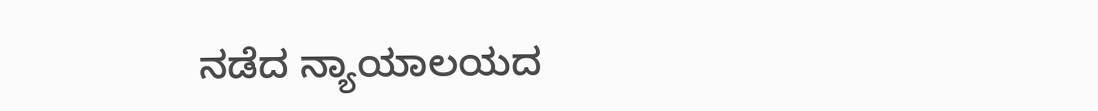ನಡೆದ ನ್ಯಾಯಾಲಯದ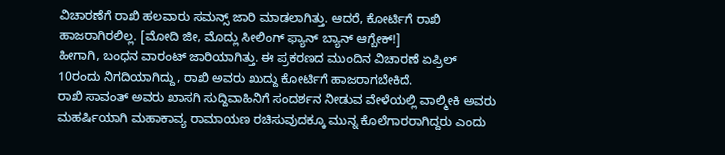ವಿಚಾರಣೆಗೆ ರಾಖಿ ಹಲವಾರು ಸಮನ್ಸ್ ಜಾರಿ ಮಾಡಲಾಗಿತ್ತು. ಆದರೆ, ಕೋರ್ಟಿಗೆ ರಾಖಿ ಹಾಜರಾಗಿರಲಿಲ್ಲ. [ಮೋದಿ ಜೀ, ಮೊದ್ಲು ಸೀಲಿಂಗ್ ಫ್ಯಾನ್ ಬ್ಯಾನ್ ಆಗ್ಬೇಕ್!]
ಹೀಗಾಗಿ, ಬಂಧನ ವಾರಂಟ್ ಜಾರಿಯಾಗಿತ್ತು. ಈ ಪ್ರಕರಣದ ಮುಂದಿನ ವಿಚಾರಣೆ ಏಪ್ರಿಲ್ 10ರಂದು ನಿಗದಿಯಾಗಿದ್ದು, ರಾಖಿ ಅವರು ಖುದ್ದು ಕೋರ್ಟಿಗೆ ಹಾಜರಾಗಬೇಕಿದೆ.
ರಾಖಿ ಸಾವಂತ್ ಅವರು ಖಾಸಗಿ ಸುದ್ದಿವಾಹಿನಿಗೆ ಸಂದರ್ಶನ ನೀಡುವ ವೇಳೆಯಲ್ಲಿ ವಾಲ್ಮೀಕಿ ಅವರು ಮಹರ್ಷಿಯಾಗಿ ಮಹಾಕಾವ್ಯ ರಾಮಾಯಣ ರಚಿಸುವುದಕ್ಕೂ ಮುನ್ನ ಕೊಲೆಗಾರರಾಗಿದ್ದರು ಎಂದು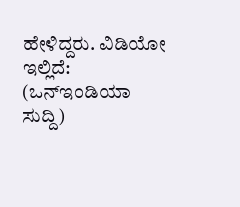ಹೇಳಿದ್ದರು. ವಿಡಿಯೋ ಇಲ್ಲಿದೆ:
(ಒನ್ಇಂಡಿಯಾ ಸುದ್ದಿ)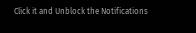Click it and Unblock the Notifications